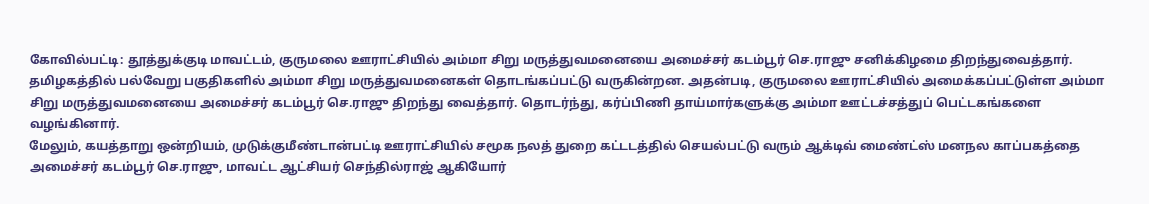கோவில்பட்டி: தூத்துக்குடி மாவட்டம், குருமலை ஊராட்சியில் அம்மா சிறு மருத்துவமனையை அமைச்சர் கடம்பூர் செ.ராஜு சனிக்கிழமை திறந்துவைத்தார்.
தமிழகத்தில் பல்வேறு பகுதிகளில் அம்மா சிறு மருத்துவமனைகள் தொடங்கப்பட்டு வருகின்றன. அதன்படி, குருமலை ஊராட்சியில் அமைக்கப்பட்டுள்ள அம்மா சிறு மருத்துவமனையை அமைச்சர் கடம்பூர் செ.ராஜு திறந்து வைத்தார். தொடர்ந்து, கர்ப்பிணி தாய்மார்களுக்கு அம்மா ஊட்டச்சத்துப் பெட்டகங்களை வழங்கினார்.
மேலும், கயத்தாறு ஒன்றியம், முடுக்குமீண்டான்பட்டி ஊராட்சியில் சமூக நலத் துறை கட்டடத்தில் செயல்பட்டு வரும் ஆக்டிவ் மைண்ட்ஸ் மனநல காப்பகத்தை அமைச்சர் கடம்பூர் செ.ராஜு, மாவட்ட ஆட்சியர் செந்தில்ராஜ் ஆகியோர்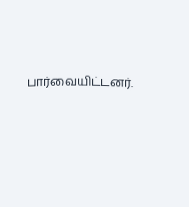பார்வையிட்டனர்.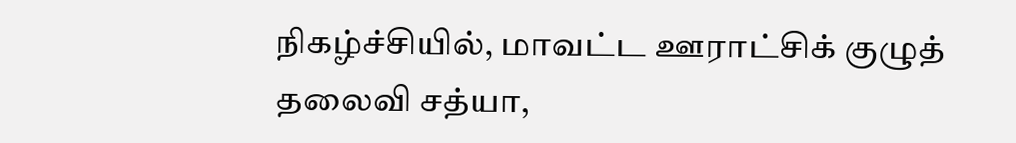நிகழ்ச்சியில், மாவட்ட ஊராட்சிக் குழுத் தலைவி சத்யா,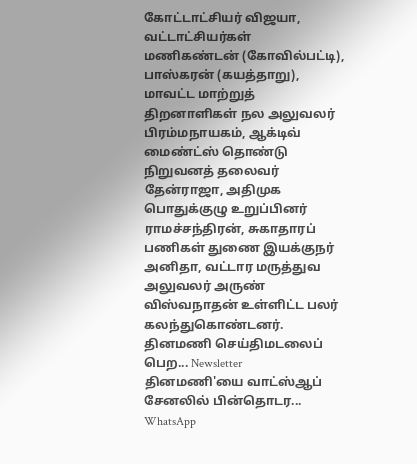கோட்டாட்சியர் விஜயா, வட்டாட்சியர்கள் மணிகண்டன் (கோவில்பட்டி), பாஸ்கரன் (கயத்தாறு), மாவட்ட மாற்றுத் திறனாளிகள் நல அலுவலர் பிரம்மநாயகம், ஆக்டிவ் மைண்ட்ஸ் தொண்டு நிறுவனத் தலைவர் தேன்ராஜா, அதிமுக பொதுக்குழு உறுப்பினர் ராமச்சந்திரன், சுகாதாரப் பணிகள் துணை இயக்குநர் அனிதா, வட்டார மருத்துவ அலுவலர் அருண் விஸ்வநாதன் உள்ளிட்ட பலர் கலந்துகொண்டனர்.
தினமணி செய்திமடலைப் பெற... Newsletter
தினமணி'யை வாட்ஸ்ஆப் சேனலில் பின்தொடர... WhatsApp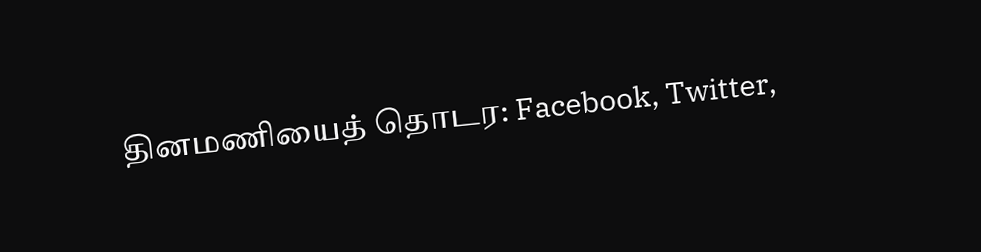தினமணியைத் தொடர: Facebook, Twitter,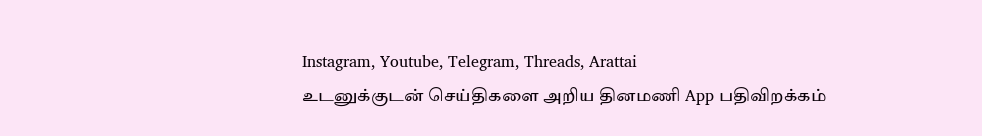Instagram, Youtube, Telegram, Threads, Arattai
உடனுக்குடன் செய்திகளை அறிய தினமணி App பதிவிறக்கம்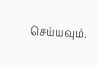செய்யவும்.